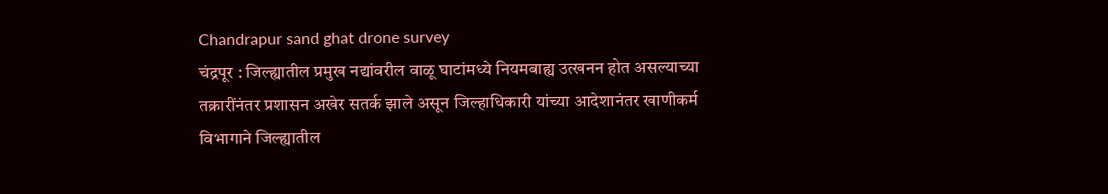Chandrapur sand ghat drone survey
चंद्रपूर : जिल्ह्यातील प्रमुख नद्यांवरील वाळू घाटांमध्ये नियमबाह्य उत्खनन होत असल्याच्या तक्रारींनंतर प्रशासन अखेर सतर्क झाले असून जिल्हाधिकारी यांच्या आदेशानंतर खाणीकर्म विभागाने जिल्ह्यातील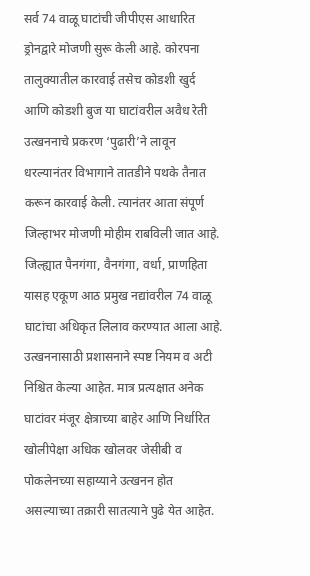सर्व 74 वाळू घाटांची जीपीएस आधारित ड्रोनद्वारे मोजणी सुरू केली आहे. कोरपना तालुक्यातील कारवाई तसेच कोडशी खुर्द आणि कोडशी बुज या घाटांवरील अवैध रेती उत्खननाचे प्रकरण ‘पुढारी’ने लावून धरल्यानंतर विभागाने तातडीने पथके तैनात करून कारवाई केली. त्यानंतर आता संपूर्ण जिल्हाभर मोजणी मोहीम राबविली जात आहे.
जिल्ह्यात पैनगंगा, वैनगंगा, वर्धा, प्राणहिता यासह एकूण आठ प्रमुख नद्यांवरील 74 वाळू घाटांचा अधिकृत लिलाव करण्यात आला आहे. उत्खननासाठी प्रशासनाने स्पष्ट नियम व अटी निश्चित केल्या आहेत. मात्र प्रत्यक्षात अनेक घाटांवर मंजूर क्षेत्राच्या बाहेर आणि निर्धारित खोलीपेक्षा अधिक खोलवर जेसीबी व पोकलेनच्या सहाय्याने उत्खनन होत असल्याच्या तक्रारी सातत्याने पुढे येत आहेत.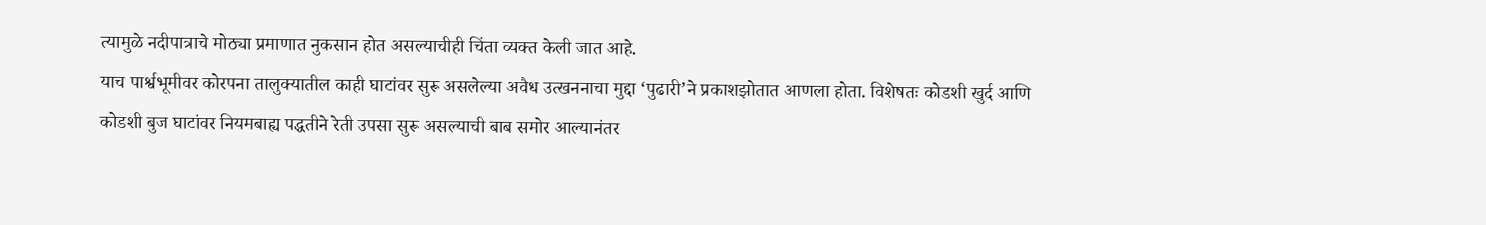त्यामुळे नदीपात्राचे मोठ्या प्रमाणात नुकसान होत असल्याचीही चिंता व्यक्त केली जात आहे.
याच पार्श्वभूमीवर कोरपना तालुक्यातील काही घाटांवर सुरू असलेल्या अवैध उत्खननाचा मुद्दा ‘पुढारी’ने प्रकाशझोतात आणला होता. विशेषतः कोडशी खुर्द आणि कोडशी बुज घाटांवर नियमबाह्य पद्धतीने रेती उपसा सुरू असल्याची बाब समोर आल्यानंतर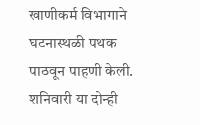खाणीकर्म विभागाने घटनास्थळी पथक पाठवून पाहणी केली.
शनिवारी या दोन्ही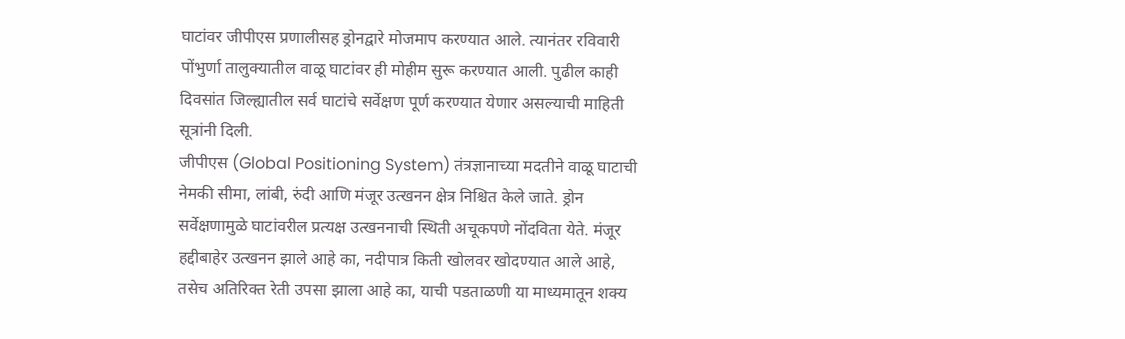घाटांवर जीपीएस प्रणालीसह ड्रोनद्वारे मोजमाप करण्यात आले. त्यानंतर रविवारी पोंभुर्णा तालुक्यातील वाळू घाटांवर ही मोहीम सुरू करण्यात आली. पुढील काही दिवसांत जिल्ह्यातील सर्व घाटांचे सर्वेक्षण पूर्ण करण्यात येणार असल्याची माहिती सूत्रांनी दिली.
जीपीएस (Global Positioning System) तंत्रज्ञानाच्या मदतीने वाळू घाटाची नेमकी सीमा, लांबी, रुंदी आणि मंजूर उत्खनन क्षेत्र निश्चित केले जाते. ड्रोन सर्वेक्षणामुळे घाटांवरील प्रत्यक्ष उत्खननाची स्थिती अचूकपणे नोंदविता येते. मंजूर हद्दीबाहेर उत्खनन झाले आहे का, नदीपात्र किती खोलवर खोदण्यात आले आहे, तसेच अतिरिक्त रेती उपसा झाला आहे का, याची पडताळणी या माध्यमातून शक्य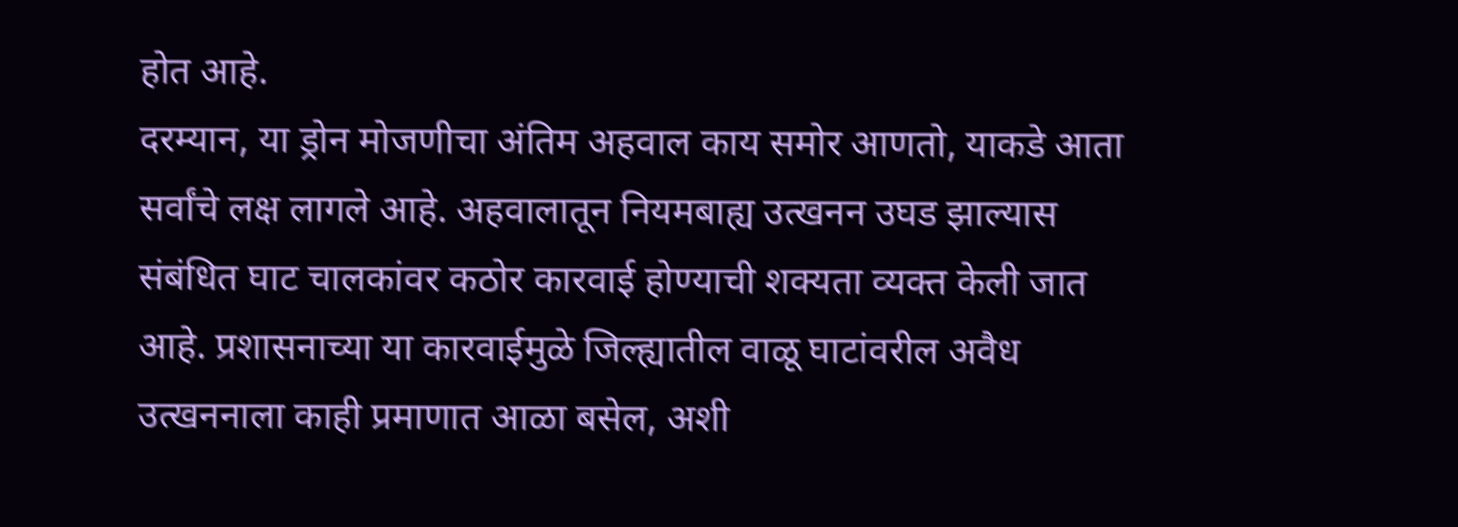होत आहे.
दरम्यान, या ड्रोन मोजणीचा अंतिम अहवाल काय समोर आणतो, याकडे आता सर्वांचे लक्ष लागले आहे. अहवालातून नियमबाह्य उत्खनन उघड झाल्यास संबंधित घाट चालकांवर कठोर कारवाई होण्याची शक्यता व्यक्त केली जात आहे. प्रशासनाच्या या कारवाईमुळे जिल्ह्यातील वाळू घाटांवरील अवैध उत्खननाला काही प्रमाणात आळा बसेल, अशी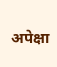अपेक्षा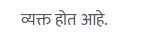व्यक्त होत आहे.